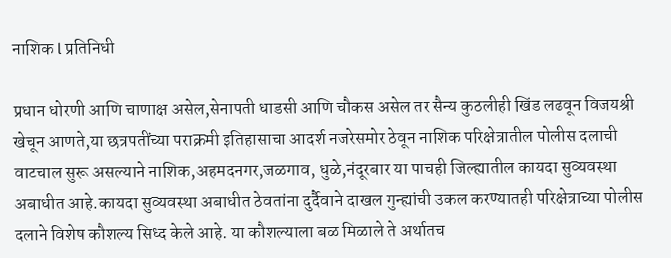नाशिक l प्रतिनिधी

प्रधान धोरणी आणि चाणाक्ष असेल,सेनापती धाडसी आणि चौकस असेल तर सैन्य कुठलीही खिंड लढवून विजयश्री खेचून आणते,या छत्रपतींच्या पराक्रमी इतिहासाचा आदर्श नजरेसमोर ठेवून नाशिक परिक्षेत्रातील पोलीस दलाची वाटचाल सुरू असल्याने नाशिक,अहमदनगर,जळगाव, धुळे,नंदूरबार या पाचही जिल्ह्यातील कायदा सुव्यवस्था अबाधीत आहे.कायदा सुव्यवस्था अबाधीत ठेवतांना दुर्दैवाने दाखल गुन्ह्यांची उकल करण्यातही परिक्षेत्राच्या पोलीस दलाने विशेष कौशल्य सिध्द केले आहे. या कौशल्याला बळ मिळाले ते अर्थातच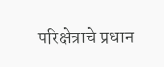परिक्षेत्राचे प्रधान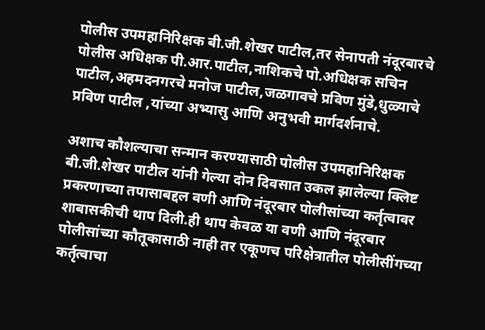पोलीस उपमहानिरिक्षक बी.जी.शेखर पाटील,तर सेनापती नंदूरबारचे पोलीस अधिक्षक पी.आर.पाटील,नाशिकचे पो.अधिक्षक सचिन पाटील,अहमदनगरचे मनोज पाटील,जळगावचे प्रविण मुंडे,धुळ्याचे प्रविण पाटील ,यांच्या अभ्यासु आणि अनुभवी मार्गदर्शनाचे.

अशाच कौशल्याचा सन्मान करण्यासाठी पोलीस उपमहानिरिक्षक बी.जी.शेखर पाटील यांनी गेल्या दोन दिवसात उकल झालेल्या क्लिष्ट प्रकरणाच्या तपासाबद्दल वणी आणि नंदूरबार पोलीसांच्या कर्तृत्वावर शाबासकीची थाप दिली.ही थाप केवळ या वणी आणि नंदूरबार पोलीसांच्या कौतूकासाठी नाही तर एकूणच परिक्षेत्रातील पोलीसींगच्या कर्तृत्वाचा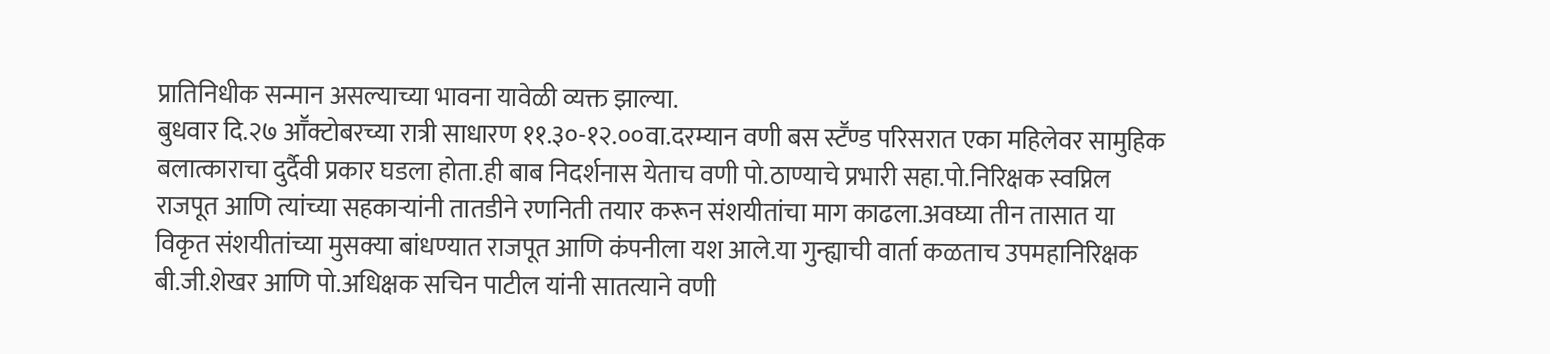प्रातिनिधीक सन्मान असल्याच्या भावना यावेळी व्यक्त झाल्या.
बुधवार दि.२७ आॕक्टोबरच्या रात्री साधारण ११.३०-१२.००वा.दरम्यान वणी बस स्टॕण्ड परिसरात एका महिलेवर सामुहिक बलात्काराचा दुर्दैवी प्रकार घडला होता.ही बाब निदर्शनास येताच वणी पो.ठाण्याचे प्रभारी सहा.पो.निरिक्षक स्वप्निल राजपूत आणि त्यांच्या सहकाऱ्यांनी तातडीने रणनिती तयार करून संशयीतांचा माग काढला.अवघ्या तीन तासात या विकृत संशयीतांच्या मुसक्या बांधण्यात राजपूत आणि कंपनीला यश आले.या गुन्ह्याची वार्ता कळताच उपमहानिरिक्षक बी.जी.शेखर आणि पो.अधिक्षक सचिन पाटील यांनी सातत्याने वणी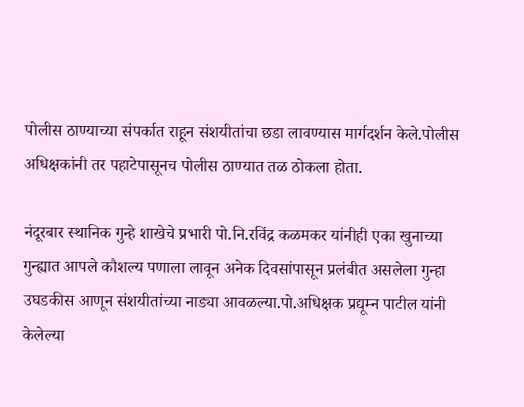पोलीस ठाण्याच्या संपर्कात राहून संशयीतांचा छडा लावण्यास मार्गदर्शन केले.पोलीस अधिक्षकांनी तर पहाटेपासूनच पोलीस ठाण्यात तळ ठोकला होता.

नंदूरबार स्थानिक गुन्हे शाखेचे प्रभारी पो.नि.रविंद्र कळमकर यांनीही एका खुनाच्या गुन्ह्यात आपले कौशल्य पणाला लावून अनेक दिवसांपासून प्रलंबीत असलेला गुन्हा उघडकीस आणून संशयीतांच्या नाड्या आवळल्या.पो.अधिक्षक प्रद्यूम्न पाटील यांनी केलेल्या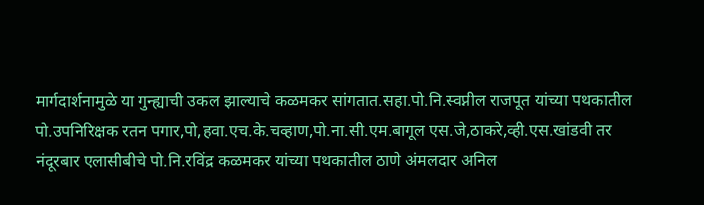मार्गदार्शनामुळे या गुन्ह्याची उकल झाल्याचे कळमकर सांगतात.सहा.पो.नि.स्वप्नील राजपूत यांच्या पथकातील पो.उपनिरिक्षक रतन पगार,पो,हवा.एच.के.चव्हाण,पो.ना.सी.एम.बागूल एस.जे,ठाकरे,व्ही.एस.खांडवी तर नंदूरबार एलासीबीचे पो.नि.रविंद्र कळमकर यांच्या पथकातील ठाणे अंमलदार अनिल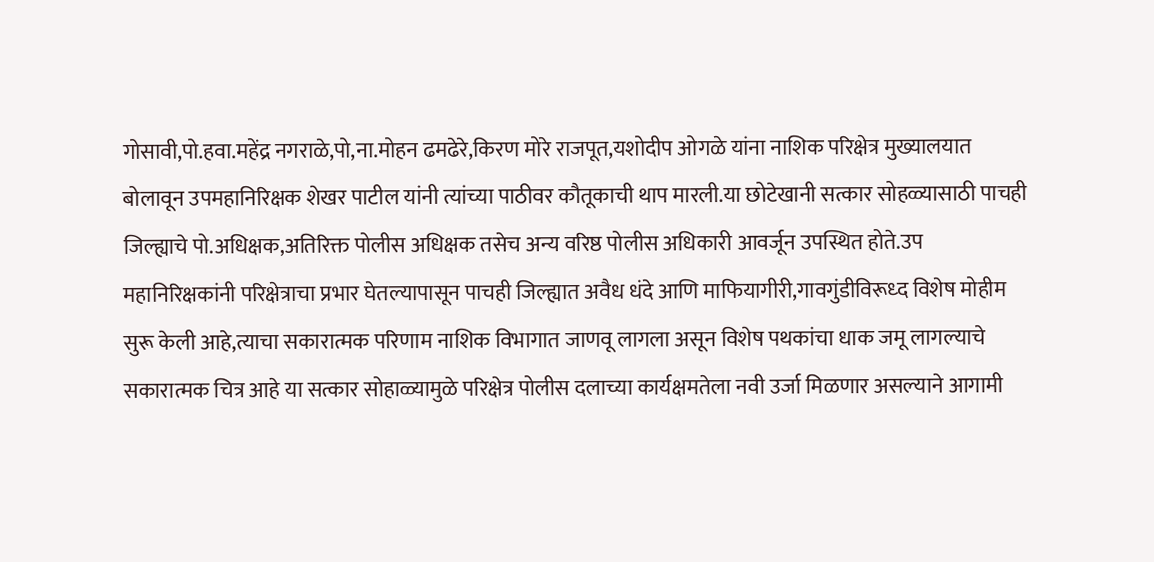गोसावी,पो.हवा.महेंद्र नगराळे,पो,ना.मोहन ढमढेरे,किरण मोरे राजपूत,यशोदीप ओगळे यांना नाशिक परिक्षेत्र मुख्यालयात बोलावून उपमहानिरिक्षक शेखर पाटील यांनी त्यांच्या पाठीवर कौतूकाची थाप मारली.या छोटेखानी सत्कार सोहळ्यासाठी पाचही जिल्ह्याचे पो.अधिक्षक,अतिरिक्त पोलीस अधिक्षक तसेच अन्य वरिष्ठ पोलीस अधिकारी आवर्जून उपस्थित होते.उप महानिरिक्षकांनी परिक्षेत्राचा प्रभार घेतल्यापासून पाचही जिल्ह्यात अवैध धंदे आणि माफियागीरी,गावगुंडीविरूध्द विशेष मोहीम सुरू केली आहे,त्याचा सकारात्मक परिणाम नाशिक विभागात जाणवू लागला असून विशेष पथकांचा धाक जमू लागल्याचे सकारात्मक चित्र आहे या सत्कार सोहाळ्यामुळे परिक्षेत्र पोलीस दलाच्या कार्यक्षमतेला नवी उर्जा मिळणार असल्याने आगामी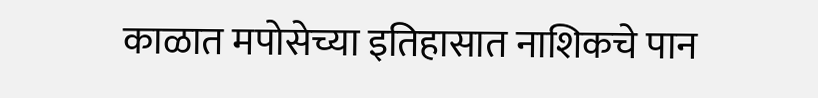काळात मपोसेच्या इतिहासात नाशिकचे पान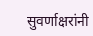सुवर्णाक्षरांनी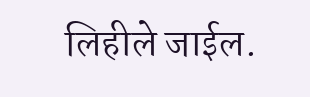लिहीले जाईल.